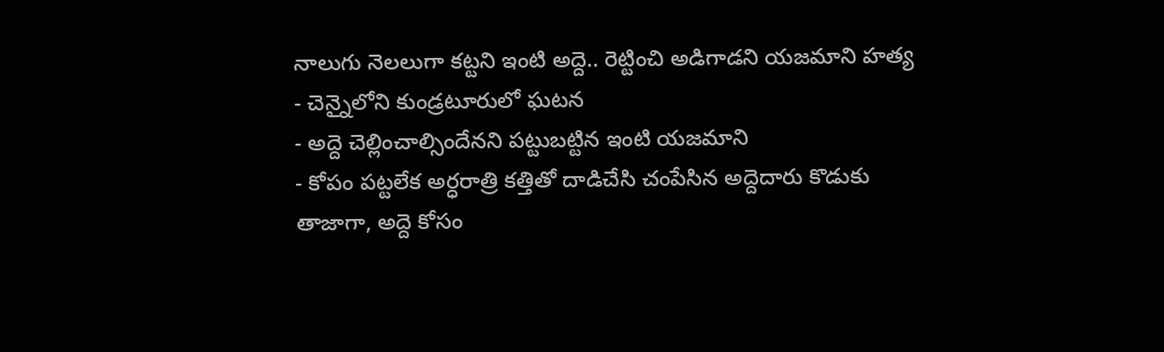నాలుగు నెలలుగా కట్టని ఇంటి అద్దె.. రెట్టించి అడిగాడని యజమాని హత్య
- చెన్నైలోని కుండ్రటూరులో ఘటన
- అద్దె చెల్లించాల్సిందేనని పట్టుబట్టిన ఇంటి యజమాని
- కోపం పట్టలేక అర్ధరాత్రి కత్తితో దాడిచేసి చంపేసిన అద్దెదారు కొడుకు
తాజాగా, అద్దె కోసం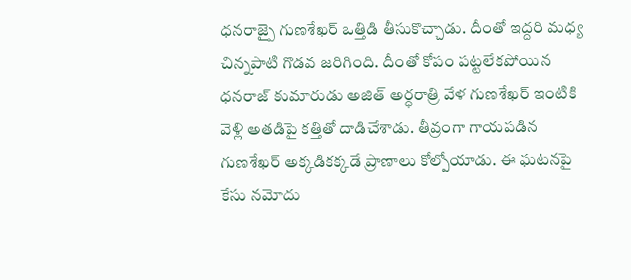ధనరాజ్పై గుణశేఖర్ ఒత్తిడి తీసుకొచ్చాడు. దీంతో ఇద్దరి మధ్య చిన్నపాటి గొడవ జరిగింది. దీంతో కోపం పట్టలేకపోయిన ధనరాజ్ కుమారుడు అజిత్ అర్ధరాత్రి వేళ గుణశేఖర్ ఇంటికి వెళ్లి అతడిపై కత్తితో దాడిచేశాడు. తీవ్రంగా గాయపడిన గుణశేఖర్ అక్కడికక్కడే ప్రాణాలు కోల్పోయాడు. ఈ ఘటనపై కేసు నమోదు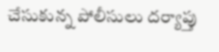చేసుకున్న పోలీసులు దర్యాప్తు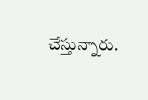చేస్తున్నారు.